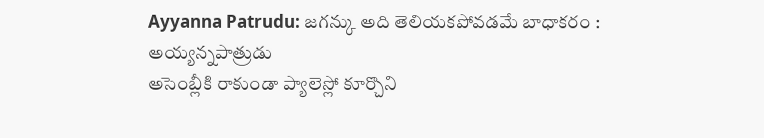Ayyanna Patrudu: జగన్కు అది తెలియకపోవడమే బాధాకరం : అయ్యన్నపాత్రుడు
అసెంబ్లీకి రాకుండా ప్యాలెస్లో కూర్చొని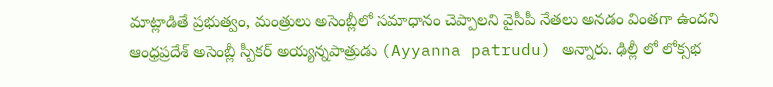మాట్లాడితే ప్రభుత్వం, మంత్రులు అసెంబ్లీలో సమాధానం చెప్పాలని వైసీపీ నేతలు అనడం వింతగా ఉందని ఆంధ్రప్రదేశ్ అసెంబ్లీ స్పీకర్ అయ్యన్నపాత్రుడు (Ayyanna patrudu) అన్నారు. ఢిల్లీ లో లోక్సభ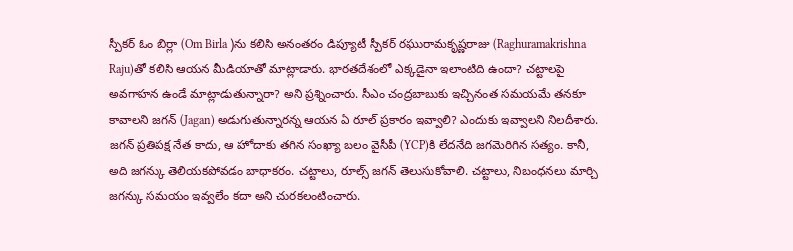స్పీకర్ ఓం బిర్లా (Om Birla )ను కలిసి అనంతరం డిప్యూటీ స్పీకర్ రఘురామకృష్ణరాజు (Raghuramakrishna Raju)తో కలిసి ఆయన మీడియాతో మాట్లాడారు. భారతదేశంలో ఎక్కడైనా ఇలాంటిది ఉందా? చట్టాలపై అవగాహన ఉండే మాట్లాడుతున్నారా? అని ప్రశ్నించారు. సీఎం చంద్రబాబుకు ఇచ్చినంత సమయమే తనకూ కావాలని జగన్ (Jagan) అడుగుతున్నారన్న ఆయన ఏ రూల్ ప్రకారం ఇవ్వాలి? ఎందుకు ఇవ్వాలని నిలదీశారు. జగన్ ప్రతిపక్ష నేత కాదు, ఆ హోదాకు తగిన సంఖ్యా బలం వైసీపీ (YCP)కి లేదనేది జగమెరిగిన సత్యం. కానీ, అది జగన్కు తెలియకపోవడం బాధాకరం. చట్టాలు, రూల్స్ జగన్ తెలుసుకోవాలి. చట్టాలు, నిబంధనలు మార్చి జగన్కు సమయం ఇవ్వలేం కదా అని చురకలంటించారు.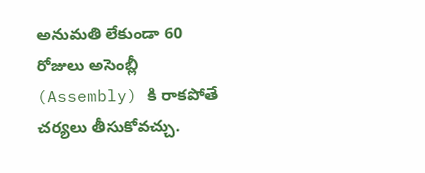అనుమతి లేకుండా 60 రోజులు అసెంబ్లీ (Assembly) కి రాకపోతే చర్యలు తీసుకోవచ్చు.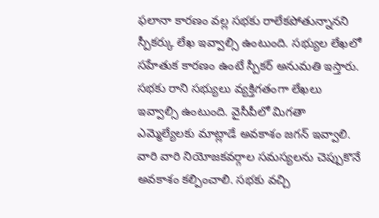ఫలానా కారణం వల్ల సభకు రాలేకపోతున్నానని స్పీకర్కు లేఖ ఇవ్వాల్సి ఉంటుంది. సభ్యుల లేఖలో సహేతుక కారణం ఉంటే స్పీకర్ అనుమతి ఇస్తారు. సభకు రాని సభ్యులు వ్యక్తిగతంగా లేఖలు ఇవ్వాల్సి ఉంటుంది. వైసీపీలో మిగతా ఎమ్మెల్యేలకు మాట్లాడే అవకాశం జగన్ ఇవ్వాలి. వారి వారి నియోజకవర్గాల సమస్యలను చెప్పుకొనే అవకాశం కల్పించాలి. సభకు వచ్చి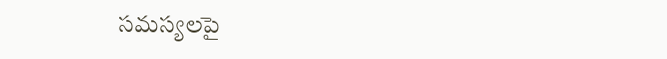సమస్యలపై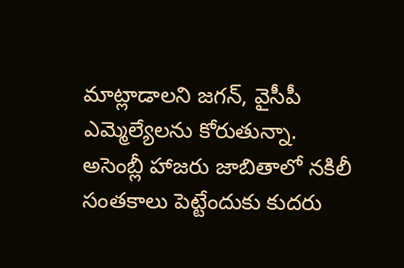మాట్లాడాలని జగన్, వైసీపీ ఎమ్మెల్యేలను కోరుతున్నా. అసెంబ్లీ హాజరు జాబితాలో నకిలీ సంతకాలు పెట్టేందుకు కుదరు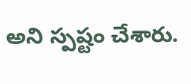అని స్పష్టం చేశారు.